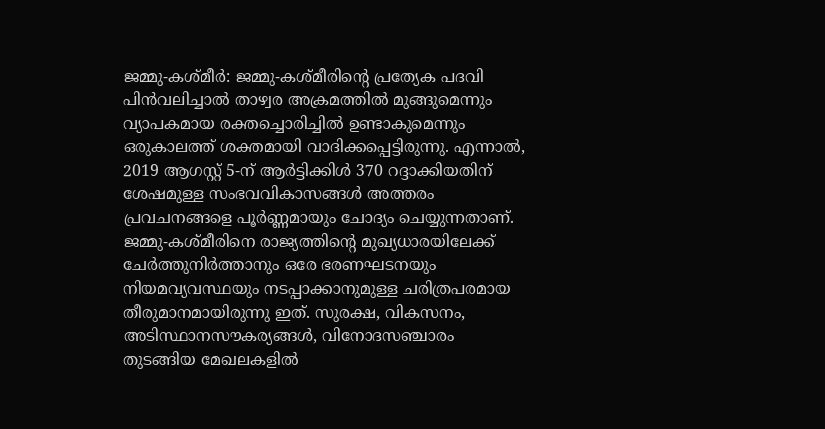ജമ്മു-കശ്മീർ: ജമ്മു-കശ്മീരിന്റെ പ്രത്യേക പദവി പിൻവലിച്ചാൽ താഴ്വര അക്രമത്തിൽ മുങ്ങുമെന്നും വ്യാപകമായ രക്തച്ചൊരിച്ചിൽ ഉണ്ടാകുമെന്നും ഒരുകാലത്ത് ശക്തമായി വാദിക്കപ്പെട്ടിരുന്നു. എന്നാൽ, 2019 ആഗസ്റ്റ് 5-ന് ആർട്ടിക്കിൾ 370 റദ്ദാക്കിയതിന് ശേഷമുള്ള സംഭവവികാസങ്ങൾ അത്തരം പ്രവചനങ്ങളെ പൂർണ്ണമായും ചോദ്യം ചെയ്യുന്നതാണ്. ജമ്മു-കശ്മീരിനെ രാജ്യത്തിന്റെ മുഖ്യധാരയിലേക്ക് ചേർത്തുനിർത്താനും ഒരേ ഭരണഘടനയും നിയമവ്യവസ്ഥയും നടപ്പാക്കാനുമുള്ള ചരിത്രപരമായ തീരുമാനമായിരുന്നു ഇത്. സുരക്ഷ, വികസനം, അടിസ്ഥാനസൗകര്യങ്ങൾ, വിനോദസഞ്ചാരം തുടങ്ങിയ മേഖലകളിൽ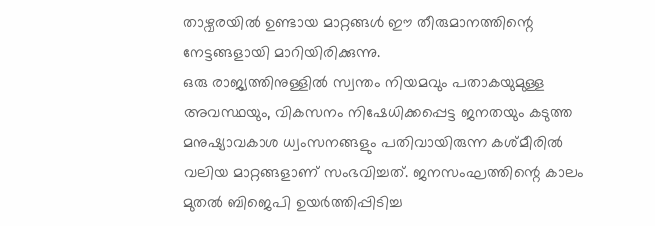താഴ്വരയിൽ ഉണ്ടായ മാറ്റങ്ങൾ ഈ തീരുമാനത്തിന്റെ നേട്ടങ്ങളായി മാറിയിരിക്കുന്നു.
ഒരു രാജ്യത്തിനുള്ളിൽ സ്വന്തം നിയമവും പതാകയുമുള്ള അവസ്ഥയും, വികസനം നിഷേധിക്കപ്പെട്ട ജനതയും കടുത്ത മനുഷ്യാവകാശ ധ്വംസനങ്ങളും പതിവായിരുന്ന കശ്മീരിൽ വലിയ മാറ്റങ്ങളാണ് സംഭവിച്ചത്. ജനസംഘത്തിന്റെ കാലം മുതൽ ബിജെപി ഉയർത്തിപ്പിടിച്ച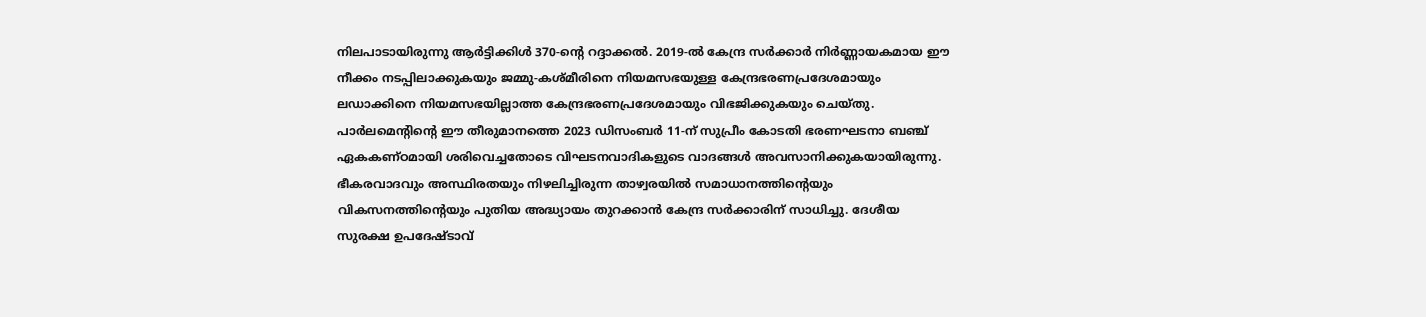നിലപാടായിരുന്നു ആർട്ടിക്കിൾ 370-ന്റെ റദ്ദാക്കൽ. 2019-ൽ കേന്ദ്ര സർക്കാർ നിർണ്ണായകമായ ഈ നീക്കം നടപ്പിലാക്കുകയും ജമ്മു-കശ്മീരിനെ നിയമസഭയുള്ള കേന്ദ്രഭരണപ്രദേശമായും ലഡാക്കിനെ നിയമസഭയില്ലാത്ത കേന്ദ്രഭരണപ്രദേശമായും വിഭജിക്കുകയും ചെയ്തു. പാർലമെന്റിന്റെ ഈ തീരുമാനത്തെ 2023 ഡിസംബർ 11-ന് സുപ്രീം കോടതി ഭരണഘടനാ ബഞ്ച് ഏകകണ്ഠമായി ശരിവെച്ചതോടെ വിഘടനവാദികളുടെ വാദങ്ങൾ അവസാനിക്കുകയായിരുന്നു.
ഭീകരവാദവും അസ്ഥിരതയും നിഴലിച്ചിരുന്ന താഴ്വരയിൽ സമാധാനത്തിന്റെയും വികസനത്തിന്റെയും പുതിയ അദ്ധ്യായം തുറക്കാൻ കേന്ദ്ര സർക്കാരിന് സാധിച്ചു. ദേശീയ സുരക്ഷ ഉപദേഷ്ടാവ്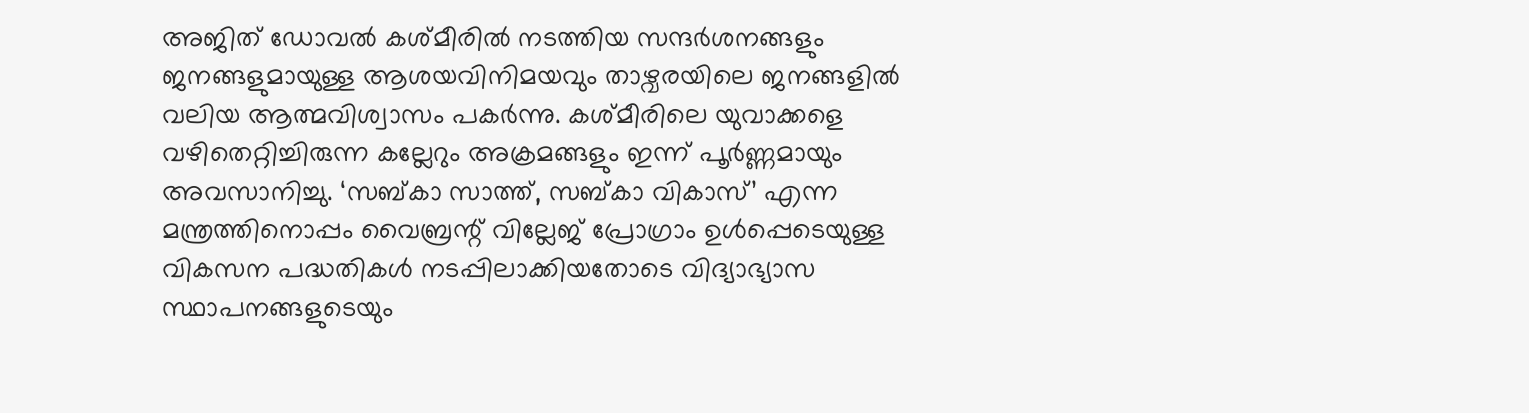അജിത് ഡോവൽ കശ്മീരിൽ നടത്തിയ സന്ദർശനങ്ങളും ജനങ്ങളുമായുള്ള ആശയവിനിമയവും താഴ്വരയിലെ ജനങ്ങളിൽ വലിയ ആത്മവിശ്വാസം പകർന്നു. കശ്മീരിലെ യുവാക്കളെ വഴിതെറ്റിച്ചിരുന്ന കല്ലേറും അക്രമങ്ങളും ഇന്ന് പൂർണ്ണമായും അവസാനിച്ചു. ‘സബ്കാ സാത്ത്, സബ്കാ വികാസ്’ എന്ന മന്ത്രത്തിനൊപ്പം വൈബ്രന്റ് വില്ലേജ് പ്രോഗ്രാം ഉൾപ്പെടെയുള്ള വികസന പദ്ധതികൾ നടപ്പിലാക്കിയതോടെ വിദ്യാഭ്യാസ സ്ഥാപനങ്ങളുടെയും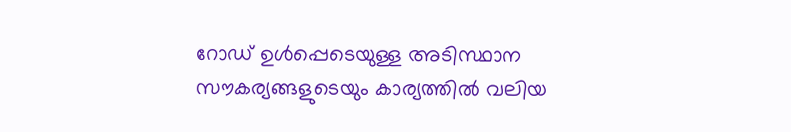റോഡ് ഉൾപ്പെടെയുള്ള അടിസ്ഥാന സൗകര്യങ്ങളുടെയും കാര്യത്തിൽ വലിയ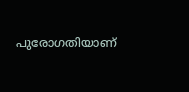പുരോഗതിയാണ്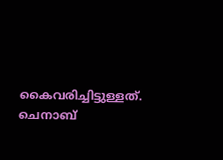കൈവരിച്ചിട്ടുള്ളത്. ചെനാബ്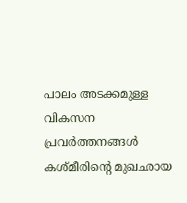പാലം അടക്കമുള്ള വികസന പ്രവർത്തനങ്ങൾ കശ്മീരിന്റെ മുഖഛായ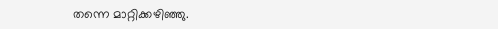തന്നെ മാറ്റിക്കഴിഞ്ഞു.